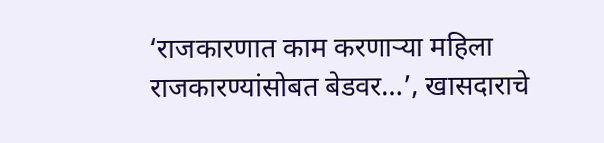‘राजकारणात काम करणाऱ्या महिला राजकारण्यांसोबत बेडवर…’, खासदाराचे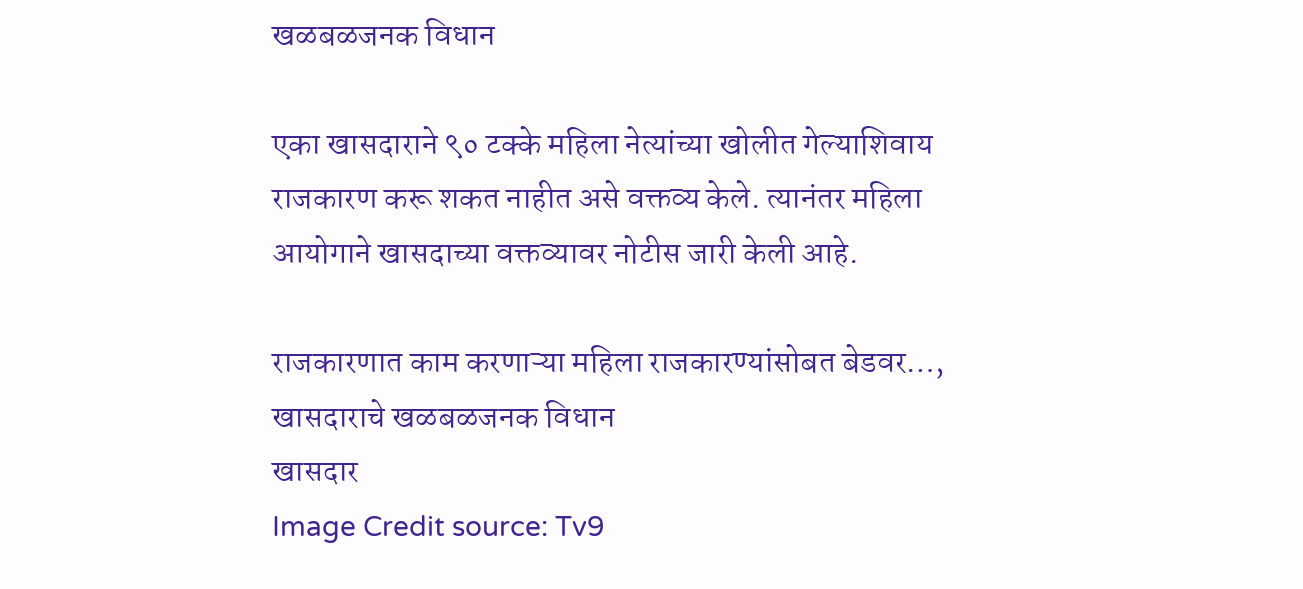खळबळजनक विधान

एका खासदाराने ९० टक्के महिला नेत्यांच्या खोलीत गेल्याशिवाय राजकारण करू शकत नाहीत असे वक्तव्य केले. त्यानंतर महिला आयोगाने खासदाच्या वक्तव्यावर नोटीस जारी केली आहे.

राजकारणात काम करणाऱ्या महिला राजकारण्यांसोबत बेडवर…, खासदाराचे खळबळजनक विधान
खासदार
Image Credit source: Tv9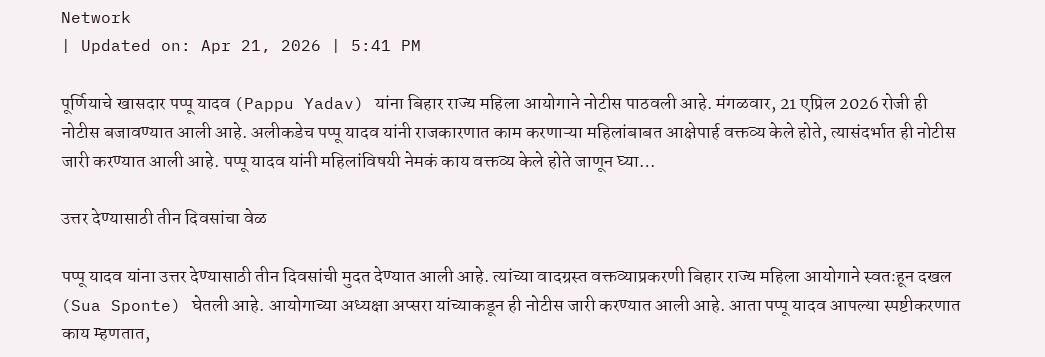Network
| Updated on: Apr 21, 2026 | 5:41 PM

पूर्णियाचे खासदार पप्पू यादव (Pappu Yadav) यांना बिहार राज्य महिला आयोगाने नोटीस पाठवली आहे. मंगळवार, 21 एप्रिल 2026 रोजी ही नोटीस बजावण्यात आली आहे. अलीकडेच पप्पू यादव यांनी राजकारणात काम करणाऱ्या महिलांबाबत आक्षेपार्ह वक्तव्य केले होते, त्यासंदर्भात ही नोटीस जारी करण्यात आली आहे. पप्पू यादव यांनी महिलांविषयी नेमकं काय वक्तव्य केले होते जाणून घ्या…

उत्तर देण्यासाठी तीन दिवसांचा वेळ

पप्पू यादव यांना उत्तर देण्यासाठी तीन दिवसांची मुदत देण्यात आली आहे. त्यांच्या वादग्रस्त वक्तव्याप्रकरणी बिहार राज्य महिला आयोगाने स्वतःहून दखल (Sua Sponte) घेतली आहे. आयोगाच्या अध्यक्षा अप्सरा यांच्याकडून ही नोटीस जारी करण्यात आली आहे. आता पप्पू यादव आपल्या स्पष्टीकरणात काय म्हणतात,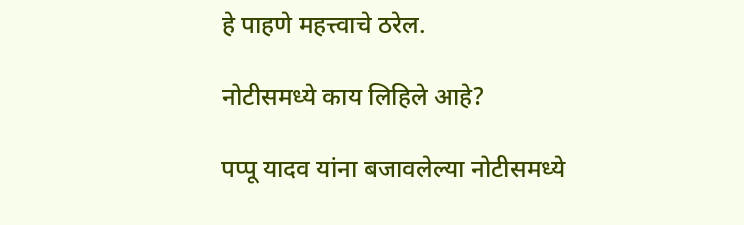हे पाहणे महत्त्वाचे ठरेल.

नोटीसमध्ये काय लिहिले आहे?

पप्पू यादव यांना बजावलेल्या नोटीसमध्ये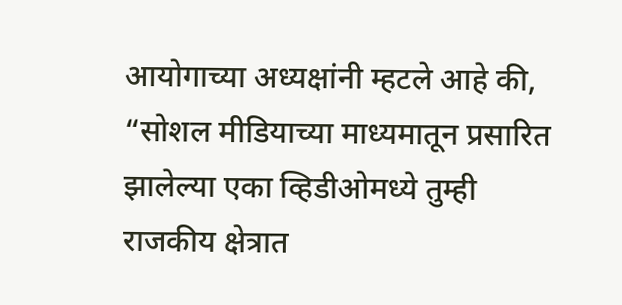आयोगाच्या अध्यक्षांनी म्हटले आहे की, “सोशल मीडियाच्या माध्यमातून प्रसारित झालेल्या एका व्हिडीओमध्ये तुम्ही राजकीय क्षेत्रात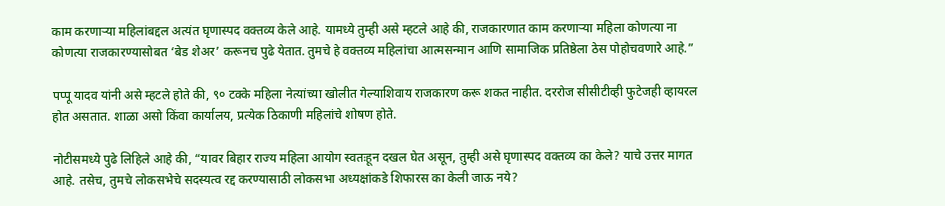काम करणाऱ्या महिलांबद्दल अत्यंत घृणास्पद वक्तव्य केले आहे. यामध्ये तुम्ही असे म्हटले आहे की, राजकारणात काम करणाऱ्या महिला कोणत्या ना कोणत्या राजकारण्यासोबत ‘बेड शेअर’ करूनच पुढे येतात. तुमचे हे वक्तव्य महिलांचा आत्मसन्मान आणि सामाजिक प्रतिष्ठेला ठेस पोहोचवणारे आहे.”

पप्पू यादव यांनी असे म्हटले होते की, ९० टक्के महिला नेत्यांच्या खोलीत गेल्याशिवाय राजकारण करू शकत नाहीत. दररोज सीसीटीव्ही फुटेजही व्हायरल होत असतात. शाळा असो किंवा कार्यालय, प्रत्येक ठिकाणी महिलांचे शोषण होते.

नोटीसमध्ये पुढे लिहिले आहे की, “यावर बिहार राज्य महिला आयोग स्वतःहून दखल घेत असून, तुम्ही असे घृणास्पद वक्तव्य का केले? याचे उत्तर मागत आहे. तसेच, तुमचे लोकसभेचे सदस्यत्व रद्द करण्यासाठी लोकसभा अध्यक्षांकडे शिफारस का केली जाऊ नये?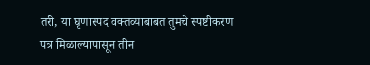तरी, या घृणास्पद वक्तव्याबाबत तुमचे स्पष्टीकरण पत्र मिळाल्यापासून तीन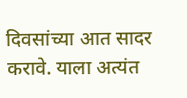दिवसांच्या आत सादर करावे. याला अत्यंत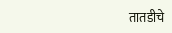तातडीचे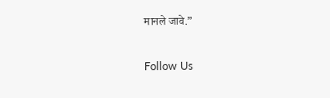मानले जावे.”

Follow Us